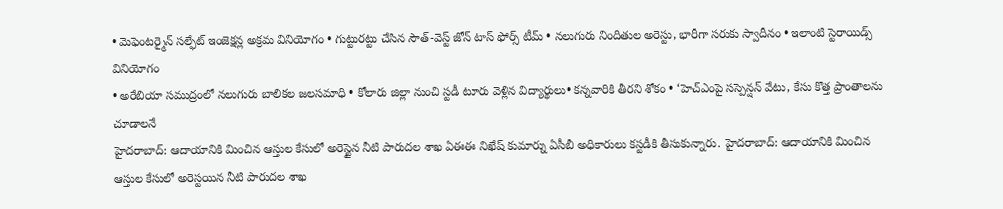• మెఫెంటర్మైన్ సల్ఫేట్ ఇంజెక్షన్ల అక్రమ వినియోగం • గుట్టురట్టు చేసిన సౌత్-వెస్ట్ జోన్ టాస్ ఫోర్స్ టీమ్ • నలుగురు నిందితుల అరెస్టు, భారీగా సరుకు స్వాదీనం • ఇలాంటి స్టెరాయిడ్స్ వినియోగం
• అరేబియా సముద్రంలో నలుగురు బాలికల జలసమాధి • కోలారు జిల్లా నుంచి స్టడీ టూరు వెళ్లిన విద్యార్థులు• కన్నవారికి తీరని శోకం • ‘హెచ్ఎంపై సస్పెన్షన్ వేటు, కేసు కొత్త ప్రాంతాలను చూడాలనే
హైదరాబాద్: ఆదాయానికి మించిన ఆస్తుల కేసులో అరెస్టైన నీటి పారుదల శాఖ ఏఈఈ నిఖేష్ కుమార్ను ఏసీబీ అధికారులు కస్టడీకి తీసుకున్నారు. హైదరాబాద్: ఆదాయానికి మించిన ఆస్తుల కేసులో అరెస్టయిన నీటి పారుదల శాఖ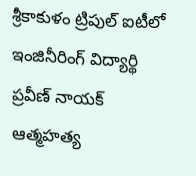శ్రీకాకుళం ట్రిపుల్ ఐటీలో ఇంజినీరింగ్ విద్యార్థి ప్రవీణ్ నాయక్ ఆత్మహత్య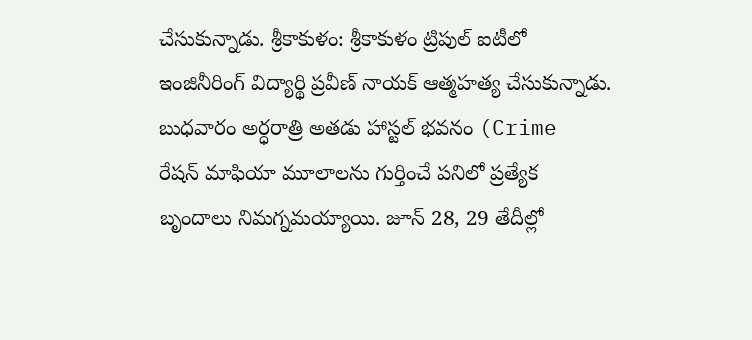చేసుకున్నాడు. శ్రీకాకుళం: శ్రీకాకుళం ట్రిపుల్ ఐటీలో ఇంజినీరింగ్ విద్యార్థి ప్రవీణ్ నాయక్ ఆత్మహత్య చేసుకున్నాడు. బుధవారం అర్ధరాత్రి అతడు హాస్టల్ భవనం (Crime
రేషన్ మాఫియా మూలాలను గుర్తించే పనిలో ప్రత్యేక బృందాలు నిమగ్నమయ్యాయి. జూన్ 28, 29 తేదీల్లో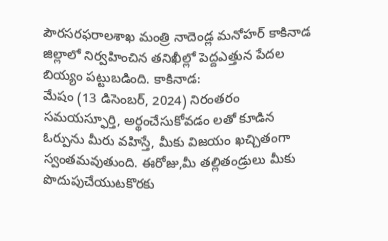పౌరసరఫరాలశాఖ మంత్రి నాదెండ్ల మనోహర్ కాకినాడ జిల్లాలో నిర్వహించిన తనిఖీల్లో పెద్దఎత్తున పేదల బియ్యం పట్టుబడింది. కాకినాడ:
మేషం (13 డిసెంబర్, 2024) నిరంతరం సమయస్ఫూర్తి, అర్థంచేసుకోవడం లతో కూడిన ఓర్పును మీరు వహిస్తే, మీకు విజయం ఖచ్చితంగా స్వంతమవుతుంది. ఈరోజు,మీ తల్లితండ్రులు మీకు పొదుపుచేయుటకొరకు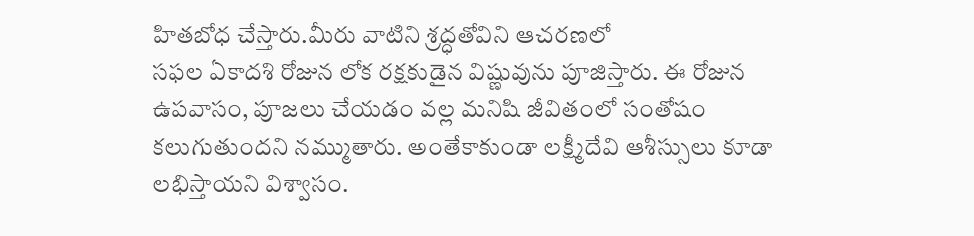హితబోధ చేస్తారు.మీరు వాటిని శ్రద్ధతోవిని ఆచరణలో
సఫల ఏకాదశి రోజున లోక రక్షకుడైన విష్ణువును పూజిస్తారు. ఈ రోజున ఉపవాసం, పూజలు చేయడం వల్ల మనిషి జీవితంలో సంతోషం కలుగుతుందని నమ్ముతారు. అంతేకాకుండా లక్ష్మీదేవి ఆశీస్సులు కూడా లభిస్తాయని విశ్వాసం.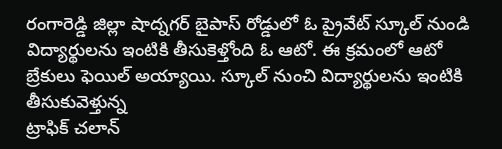రంగారెడ్డి జిల్లా షాద్నగర్ బైపాస్ రోడ్డులో ఓ ప్రైవేట్ స్కూల్ నుండి విద్యార్థులను ఇంటికి తీసుకెళ్తోంది ఓ ఆటో. ఈ క్రమంలో ఆటో బ్రేకులు ఫెయిల్ అయ్యాయి. స్కూల్ నుంచి విద్యార్థులను ఇంటికి తీసుకువెళ్తున్న
ట్రాఫిక్ చలాన్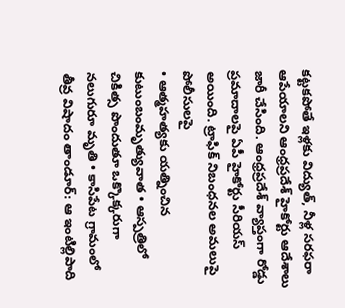కట్టకపోతే ఇళ్లకు విద్యుత్, నీళ్ల సరఫరా ఆపేయాలని ఆంధ్రప్రదేశ్ హైకోర్టు ఆదేశాలు జారీ చేసింది. ఆంధ్రప్రదేశ్ వ్యాప్తంగా రోడ్డు ప్రమాదాలపై ఏపీ హైకోర్టు సీరియస్ అయింది. ట్రాఫిక్ నిబంధనల అమలుపై పోలీసులపై
• ఆత్మహత్యకు యత్నించిన కుటుంబంమృత్యువాత • ఆస్పత్రిలో చికిత్స పొందుతూ ఒక్కొక్కరుగా నలుగురూ మృతి • కాసిపేట గ్రామంలో తీవ్ర విషాదం తాండూర్: ఆ ఇంటిల్లిపాది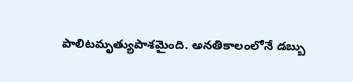పాలిటమృత్యుపాశమైంది. అనతికాలంలోనే డబ్బు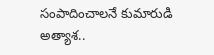సంపాదించాలనే కుమారుడి అత్యాశ..